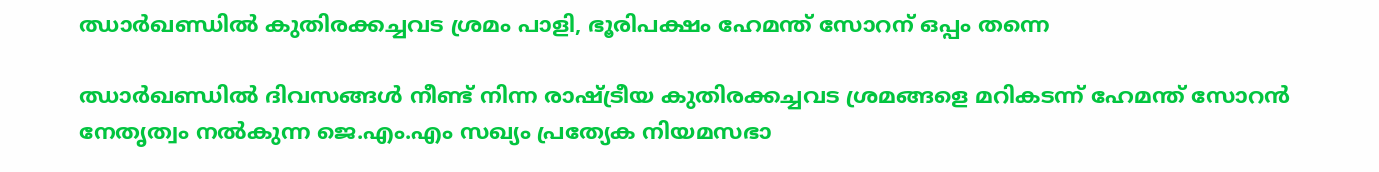ഝാര്‍ഖണ്ഡില്‍ കുതിരക്കച്ചവട ശ്രമം പാളി, ഭൂരിപക്ഷം ഹേമന്ത് സോറന് ഒപ്പം തന്നെ

ഝാര്‍ഖണ്ഡില്‍ ദിവസങ്ങള്‍ നീണ്ട് നിന്ന രാഷ്ട്രീയ കുതിരക്കച്ചവട ശ്രമങ്ങളെ മറികടന്ന് ഹേമന്ത് സോറന്‍ നേതൃത്വം നല്‍കുന്ന ജെ.എം.എം സഖ്യം പ്രത്യേക നിയമസഭാ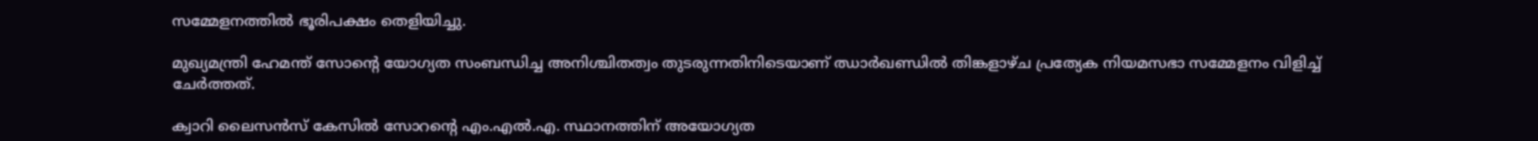സമ്മേളനത്തില്‍ ഭൂരിപക്ഷം തെളിയിച്ചു.

മുഖ്യമന്ത്രി ഹേമന്ത് സോൻ്റെ യോഗ്യത സംബന്ധിച്ച അനിശ്ചിതത്വം തുടരുന്നതിനിടെയാണ് ഝാര്‍ഖണ്ഡില്‍ തിങ്കളാഴ്ച പ്രത്യേക നിയമസഭാ സമ്മേളനം വിളിച്ച് ചേര്‍ത്തത്.

ക്വാറി ലൈസന്‍സ് കേസില്‍ സോറൻ്റെ എം.എല്‍.എ. സ്ഥാനത്തിന് അയോഗ്യത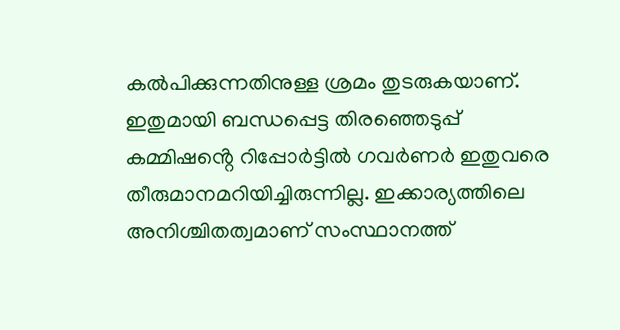കല്‍പിക്കുന്നതിനുള്ള ശ്രമം തുടരുകയാണ്. ഇതുമായി ബന്ധപ്പെട്ട തിരഞ്ഞെടുപ്പ് കമ്മിഷൻ്റെ റിപ്പോര്‍ട്ടില്‍ ഗവര്‍ണര്‍ ഇതുവരെ തീരുമാനമറിയിച്ചിരുന്നില്ല. ഇക്കാര്യത്തിലെ അനിശ്ചിതത്വമാണ് സംസ്ഥാനത്ത്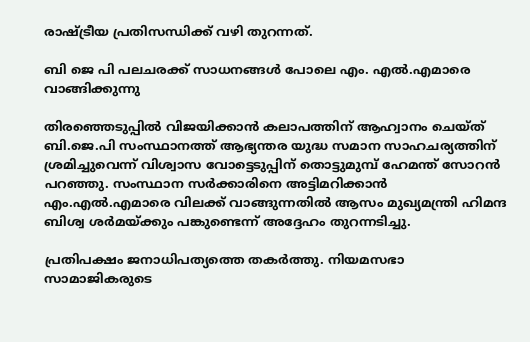രാഷ്ട്രീയ പ്രതിസന്ധിക്ക് വഴി തുറന്നത്.

ബി ജെ പി പലചരക്ക് സാധനങ്ങൾ പോലെ എം. എൽ.എമാരെ വാങ്ങിക്കുന്നു

തിരഞ്ഞെടുപ്പില്‍ വിജയിക്കാന്‍ കലാപത്തിന് ആഹ്വാനം ചെയ്ത് ബി.ജെ.പി സംസ്ഥാനത്ത് ആഭ്യന്തര യുദ്ധ സമാന സാഹചര്യത്തിന് ശ്രമിച്ചുവെന്ന് വിശ്വാസ വോട്ടെടുപ്പിന് തൊട്ടുമുമ്പ് ഹേമന്ത് സോറന്‍ പറഞ്ഞു. സംസ്ഥാന സര്‍ക്കാരിനെ അട്ടിമറിക്കാന്‍ എം.എല്‍.എമാരെ വിലക്ക് വാങ്ങുന്നതില്‍ ആസം മുഖ്യമന്ത്രി ഹിമന്ദ ബിശ്വ ശര്‍മയ്ക്കും പങ്കുണ്ടെന്ന് അദ്ദേഹം തുറന്നടിച്ചു.

പ്രതിപക്ഷം ജനാധിപത്യത്തെ തകര്‍ത്തു. നിയമസഭാ സാമാജികരുടെ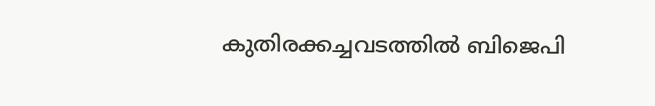കുതിരക്കച്ചവടത്തില്‍ ബിജെപി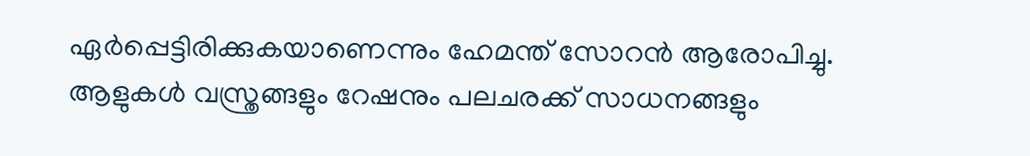ഏര്‍പ്പെട്ടിരിക്കുകയാണെന്നും ഹേമന്ത് സോറന്‍ ആരോപിച്ചു. ആളുകള്‍ വസ്ത്രങ്ങളും റേഷനും പലചരക്ക് സാധനങ്ങളും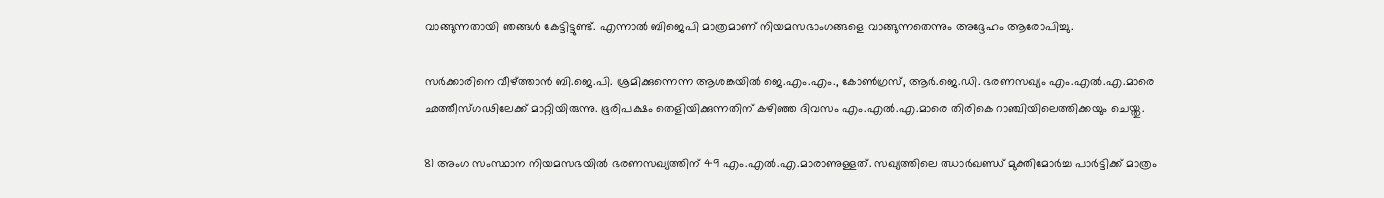വാങ്ങുന്നതായി ഞങ്ങള്‍ കേട്ടിട്ടുണ്ട്. എന്നാല്‍ ബിജെപി മാത്രമാണ് നിയമസഭാംഗങ്ങളെ വാങ്ങുന്നതെന്നും അദ്ദേഹം ആരോപിച്ചു.

സര്‍ക്കാരിനെ വീഴ്ത്താന്‍ ബി.ജെ.പി. ശ്രമിക്കുന്നെന്ന ആശങ്കയില്‍ ജെ.എം.എം., കോണ്‍ഗ്രസ്, ആര്‍.ജെ.ഡി. ഭരണസഖ്യം എം.എല്‍.എ.മാരെ ഛത്തീസ്ഗഢിലേക്ക് മാറ്റിയിരുന്നു. ഭൂരിപക്ഷം തെളിയിക്കുന്നതിന് കഴിഞ്ഞ ദിവസം എം.എല്‍.എ.മാരെ തിരികെ റാഞ്ചിയിലെത്തിക്കയും ചെയ്തു.

81 അംഗ സംസ്ഥാന നിയമസഭയില്‍ ഭരണസഖ്യത്തിന് 49 എം.എല്‍.എ.മാരാണുള്ളത്. സഖ്യത്തിലെ ഝാര്‍ഖണ്ഡ് മുക്തിമോര്‍ച്ച പാര്‍ട്ടിക്ക് മാത്രം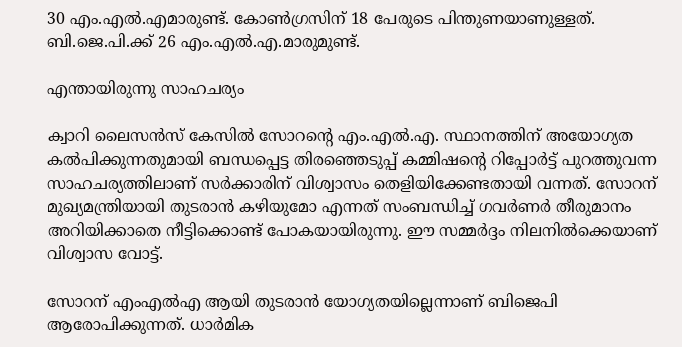30 എം.എല്‍.എമാരുണ്ട്. കോണ്‍ഗ്രസിന് 18 പേരുടെ പിന്തുണയാണുള്ളത്. ബി.ജെ.പി.ക്ക് 26 എം.എല്‍.എ.മാരുമുണ്ട്.

എന്തായിരുന്നു സാഹചര്യം

ക്വാറി ലൈസന്‍സ് കേസില്‍ സോറന്റെ എം.എല്‍.എ. സ്ഥാനത്തിന് അയോഗ്യത കല്‍പിക്കുന്നതുമായി ബന്ധപ്പെട്ട തിരഞ്ഞെടുപ്പ് കമ്മിഷന്റെ റിപ്പോര്‍ട്ട് പുറത്തുവന്ന സാഹചര്യത്തിലാണ് സര്‍ക്കാരിന് വിശ്വാസം തെളിയിക്കേണ്ടതായി വന്നത്. സോറന് മുഖ്യമന്ത്രിയായി തുടരാന്‍ കഴിയുമോ എന്നത് സംബന്ധിച്ച് ഗവര്‍ണര്‍ തീരുമാനം അറിയിക്കാതെ നീട്ടിക്കൊണ്ട് പോകയായിരുന്നു. ഈ സമ്മർദ്ദം നിലനിൽക്കെയാണ് വിശ്വാസ വോട്ട്.

സോറന് എംഎല്‍എ ആയി തുടരാന്‍ യോഗ്യതയില്ലെന്നാണ് ബിജെപി ആരോപിക്കുന്നത്. ധാര്‍മിക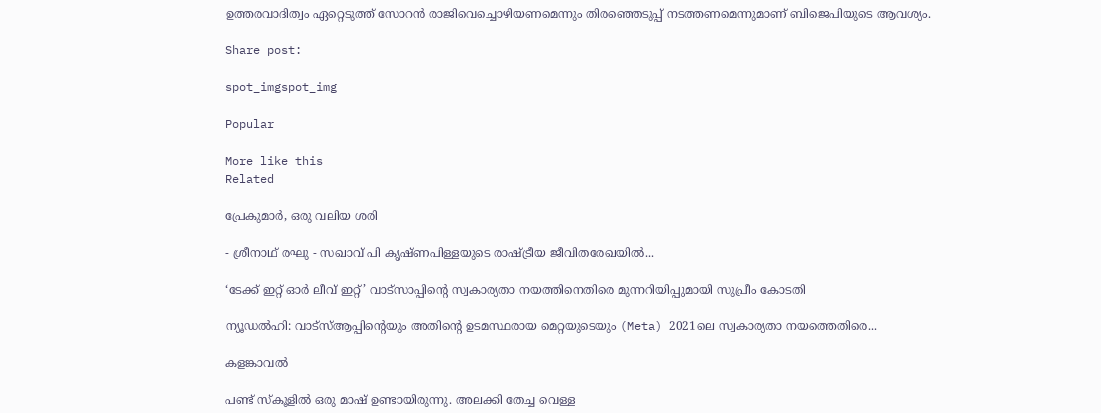ഉത്തരവാദിത്വം ഏറ്റെടുത്ത് സോറന്‍ രാജിവെച്ചൊഴിയണമെന്നും തിരഞ്ഞെടുപ്പ് നടത്തണമെന്നുമാണ് ബിജെപിയുടെ ആവശ്യം.

Share post:

spot_imgspot_img

Popular

More like this
Related

പ്രേകുമാർ, ഒരു വലിയ ശരി

- ശ്രീനാഥ് രഘു - സഖാവ് പി കൃഷ്ണപിള്ളയുടെ രാഷ്ട്രീയ ജീവിതരേഖയിൽ...

‘ടേക്ക് ഇറ്റ് ഓർ ലീവ് ഇറ്റ്’ വാട്സാപ്പിന്റെ സ്വകാര്യതാ നയത്തിനെതിരെ മുന്നറിയിപ്പുമായി സുപ്രീം കോടതി

ന്യൂഡൽഹി: വാട്‌സ്ആപ്പിന്റെയും അതിന്റെ ഉടമസ്ഥരായ മെറ്റയുടെയും (Meta) 2021ലെ സ്വകാര്യതാ നയത്തെതിരെ...

കളങ്കാവൽ

പണ്ട് സ്കൂളിൽ ഒരു മാഷ് ഉണ്ടായിരുന്നു. അലക്കി തേച്ച വെള്ള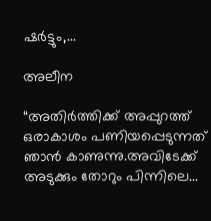ഷർട്ടും,...

അലീന

“അതിര്‍ത്തിക്ക് അപ്പുറത്ത് ഒരാകാശം പണിയപ്പെടുന്നത് ഞാന്‍ കാണുന്നു.അവിടേക്ക് അടുക്കും തോറും പിന്നിലെ...